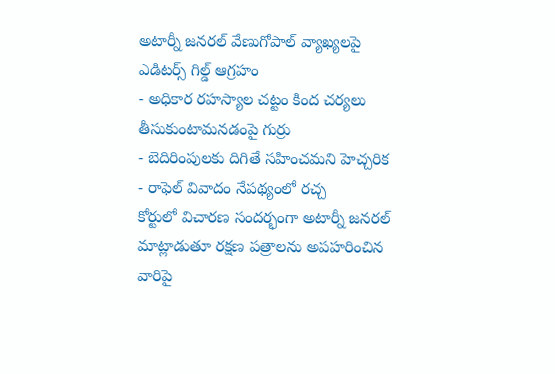అటార్నీ జనరల్ వేణుగోపాల్ వ్యాఖ్యలపై ఎడిటర్స్ గిల్డ్ ఆగ్రహం
- అధికార రహస్యాల చట్టం కింద చర్యలు తీసుకుంటామనడంపై గుర్రు
- బెదిరింపులకు దిగితే సహించమని హెచ్చరిక
- రాఫెల్ వివాదం నేపథ్యంలో రచ్చ
కోర్టులో విచారణ సందర్భంగా అటార్నీ జనరల్ మాట్లాడుతూ రక్షణ పత్రాలను అపహరించిన వారిపై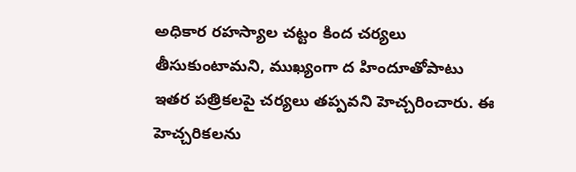అధికార రహస్యాల చట్టం కింద చర్యలు తీసుకుంటామని, ముఖ్యంగా ద హిందూతోపాటు ఇతర పత్రికలపై చర్యలు తప్పవని హెచ్చరించారు. ఈ హెచ్చరికలను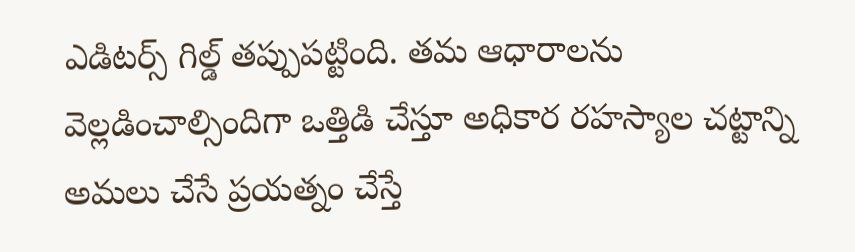ఎడిటర్స్ గిల్డ్ తప్పుపట్టింది. తమ ఆధారాలను వెల్లడించాల్సిందిగా ఒత్తిడి చేస్తూ అధికార రహస్యాల చట్టాన్ని అమలు చేసే ప్రయత్నం చేస్తే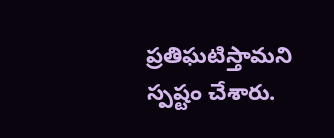ప్రతిఘటిస్తామని స్పష్టం చేశారు.